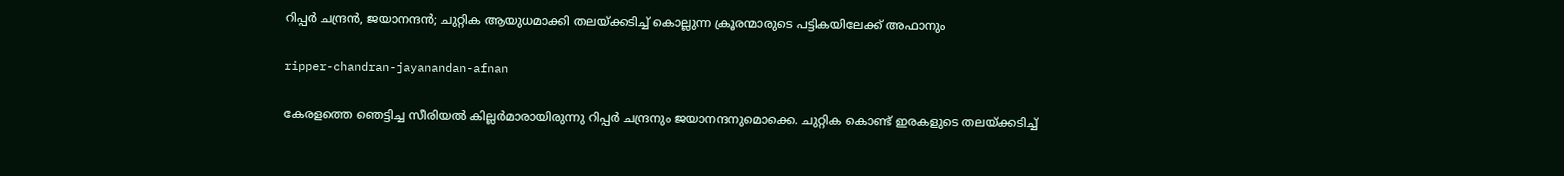റിപ്പർ ചന്ദ്രൻ, ജയാനന്ദൻ; ചുറ്റിക ആയുധമാക്കി തലയ്ക്കടിച്ച് കൊല്ലുന്ന ക്രൂരന്മാരുടെ പട്ടികയിലേക്ക് അഫാനും

ripper-chandran-jayanandan-afnan

കേരളത്തെ ഞെട്ടിച്ച സീരിയൽ കില്ലർമാരായിരുന്നു റിപ്പർ ചന്ദ്രനും ജയാനന്ദനുമൊക്കെ. ചുറ്റിക കൊണ്ട് ഇരകളുടെ തലയ്ക്കടിച്ച്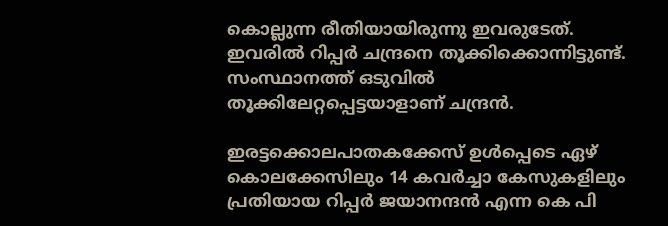കൊല്ലുന്ന രീതിയായിരുന്നു ഇവരുടേത്. ഇവരിൽ റിപ്പർ ചന്ദ്രനെ തൂക്കിക്കൊന്നിട്ടുണ്ട്. സംസ്ഥാനത്ത് ഒടുവിൽ തൂക്കിലേറ്റപ്പെട്ടയാളാണ് ചന്ദ്രൻ.

ഇരട്ടക്കൊലപാതകക്കേസ് ഉള്‍പ്പെടെ ഏഴ് കൊലക്കേസിലും 14 കവര്‍ച്ചാ കേസുകളിലും പ്രതിയായ റിപ്പര്‍ ജയാനന്ദന്‍ എന്ന കെ പി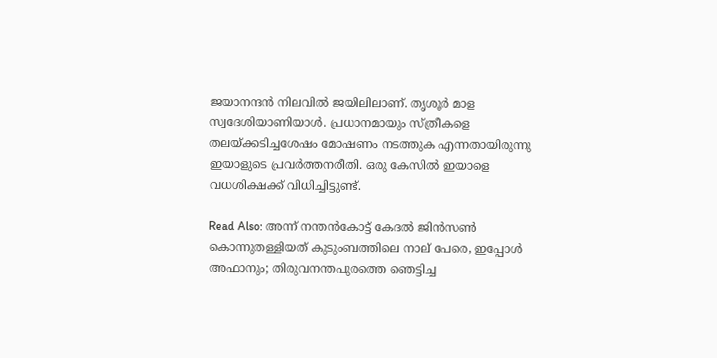ജയാനന്ദന്‍ നിലവിൽ ജയിലിലാണ്. തൃശൂര്‍ മാള സ്വദേശിയാണിയാള്‍. പ്രധാനമായും സ്ത്രീകളെ തലയ്ക്കടിച്ചശേഷം മോഷണം നടത്തുക എന്നതായിരുന്നു ഇയാളുടെ പ്രവര്‍ത്തനരീതി. ഒരു കേസിൽ ഇയാളെ വധശിക്ഷക്ക് വിധിച്ചിട്ടുണ്ട്.

Read Also: അന്ന് നന്തൻകോട്ട് കേദൽ ജിൻസൺ കൊന്നുതള്ളിയത് കുടുംബത്തിലെ നാല് പേരെ, ഇപ്പോൾ അഫാനും; തിരുവനന്തപുരത്തെ ഞെട്ടിച്ച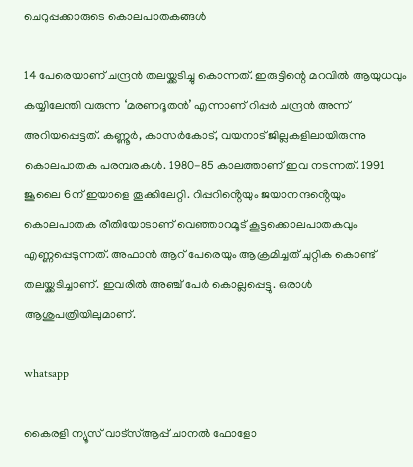ചെറുപ്പക്കാരുടെ കൊലപാതകങ്ങൾ

14 പേരെയാണ് ചന്ദ്രന്‍ തലയ്ക്കടിച്ചു കൊന്നത്. ഇരുട്ടിന്റെ മറവില്‍ ആയുധവും കയ്യിലേന്തി വരുന്ന ‘മരണദൂതന്‍’ എന്നാണ് റിപ്പര്‍ ചന്ദ്രൻ അന്ന് അറിയപ്പെട്ടത്. കണ്ണൂര്‍, കാസര്‍കോട്, വയനാട് ജില്ലകളിലായിരുന്നു കൊലപാതക പരമ്പരകൾ. 1980-85 കാലത്താണ് ഇവ നടന്നത്. 1991 ജൂലൈ 6ന് ഇയാളെ തൂക്കിലേറ്റി. റിപ്പറിൻ്റെയും ജയാനന്ദൻ്റെയും കൊലപാതക രീതിയോടാണ് വെഞ്ഞാറമൂട് കൂട്ടക്കൊലപാതകവും എണ്ണപ്പെടുന്നത്. അഫാൻ ആറ് പേരെയും ആക്രമിച്ചത് ചുറ്റിക കൊണ്ട് തലയ്ക്കടിച്ചാണ്. ഇവരിൽ അഞ്ച് പേർ കൊല്ലപ്പെട്ടു. ഒരാൾ ആശുപത്രിയിലുമാണ്.

whatsapp

കൈരളി ന്യൂസ് വാട്‌സ്ആപ്പ് ചാനല്‍ ഫോളോ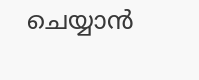ചെയ്യാന്‍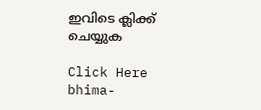ഇവിടെ ക്ലിക്ക് ചെയ്യുക

Click Here
bhima-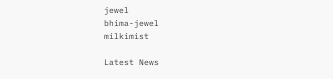jewel
bhima-jewel
milkimist

Latest News